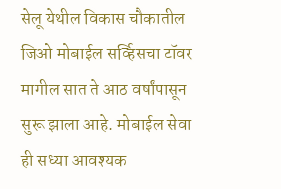सेलू येथील विकास चौकातील जिओ मोबाईल सर्व्हिसचा टॉवर मागील सात ते आठ वर्षांपासून सुरू झाला आहे. मोबाईल सेवा ही सध्या आवश्यक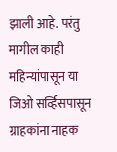झाली आहे. परंतु मागील काही महिन्यांपासून या जिओ सर्व्हिसपासून ग्राहकांना नाहक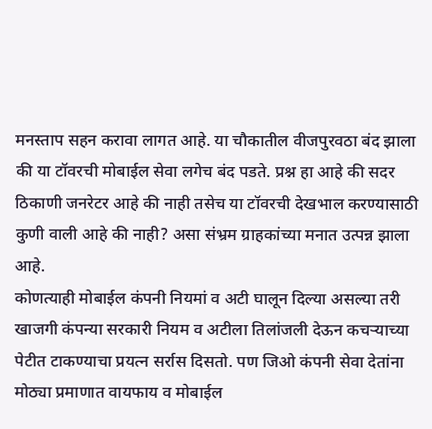मनस्ताप सहन करावा लागत आहे. या चौकातील वीजपुरवठा बंद झाला की या टॉवरची मोबाईल सेवा लगेच बंद पडते. प्रश्न हा आहे की सदर ठिकाणी जनरेटर आहे की नाही तसेच या टॉवरची देखभाल करण्यासाठी कुणी वाली आहे की नाही? असा संभ्रम ग्राहकांच्या मनात उत्पन्न झाला आहे.
कोणत्याही मोबाईल कंपनी नियमां व अटी घालून दिल्या असल्या तरी खाजगी कंपन्या सरकारी नियम व अटीला तिलांजली देऊन कचऱ्याच्या पेटीत टाकण्याचा प्रयत्न सर्रास दिसतो. पण जिओ कंपनी सेवा देतांना मोठ्या प्रमाणात वायफाय व मोबाईल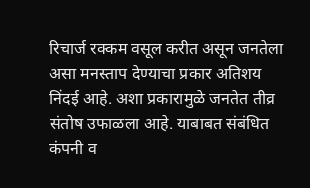रिचार्ज रक्कम वसूल करीत असून जनतेला असा मनस्ताप देण्याचा प्रकार अतिशय निंदई आहे. अशा प्रकारामुळे जनतेत तीव्र संतोष उफाळला आहे. याबाबत संबंधित कंपनी व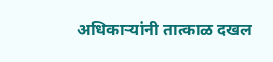अधिकाऱ्यांनी तात्काळ दखल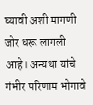घ्यावी अशी मागणी जोर धरू लागली आहे। अन्यथा यांचे गंभीर परिणाम भोगावे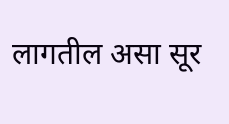लागतील असा सूर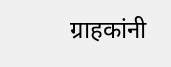ग्राहकांनी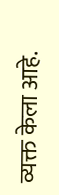व्यक्त केला आहे.